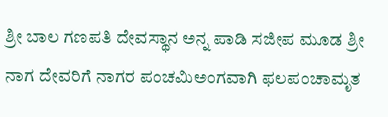ಶ್ರೀ ಬಾಲ ಗಣಪತಿ ದೇವಸ್ಥಾನ ಅನ್ನ ಪಾಡಿ ಸಜೀಪ ಮೂಡ ಶ್ರೀ ನಾಗ ದೇವರಿಗೆ ನಾಗರ ಪಂಚಮಿಅಂಗವಾಗಿ ಫಲಪಂಚಾಮೃತ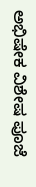ಅಭಿಷೇಕ ವಿಶೇಷ ಪೂಜೆ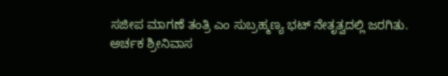ಸಜೀಪ ಮಾಗಣೆ ತಂತ್ರಿ ಎಂ ಸುಬ್ರಹ್ಮಣ್ಯ ಭಟ್ ನೇತೃತ್ವದಲ್ಲಿ ಜರಗಿತು.
ಅರ್ಚಕ ಶ್ರೀನಿವಾಸ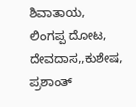ಶಿವಾತಾಯ, ಲಿಂಗಪ್ಪ ದೋಟ, ದೇವದಾಸ,,ಕುಶೇಷ, ಪ್ರಶಾಂತ್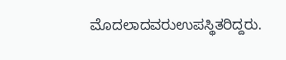ಮೊದಲಾದವರುಉಪಸ್ಥಿತರಿದ್ದರು.